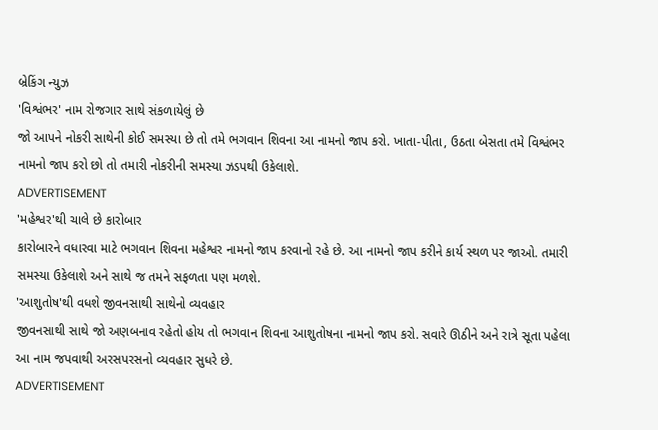બ્રેકિંગ ન્યુઝ
'વિશ્વંભર' નામ રોજગાર સાથે સંકળાયેલું છે
જો આપને નોકરી સાથેની કોઈ સમસ્યા છે તો તમે ભગવાન શિવના આ નામનો જાપ કરો. ખાતા-પીતા, ઉઠતા બેસતા તમે વિશ્વંભર નામનો જાપ કરો છો તો તમારી નોકરીની સમસ્યા ઝડપથી ઉકેલાશે.
ADVERTISEMENT
'મહેશ્વર'થી ચાલે છે કારોબાર
કારોબારને વધારવા માટે ભગવાન શિવના મહેશ્વર નામનો જાપ કરવાનો રહે છે. આ નામનો જાપ કરીને કાર્ય સ્થળ પર જાઓ. તમારી સમસ્યા ઉકેલાશે અને સાથે જ તમને સફળતા પણ મળશે.
'આશુતોષ'થી વધશે જીવનસાથી સાથેનો વ્યવહાર
જીવનસાથી સાથે જો અણબનાવ રહેતો હોય તો ભગવાન શિવના આશુતોષના નામનો જાપ કરો. સવારે ઊઠીને અને રાત્રે સૂતા પહેલા આ નામ જપવાથી અરસપરસનો વ્યવહાર સુધરે છે.
ADVERTISEMENT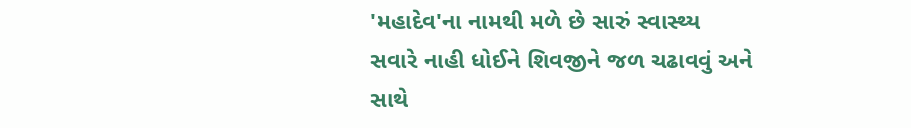'મહાદેવ'ના નામથી મળે છે સારું સ્વાસ્થ્ય
સવારે નાહી ધોઈને શિવજીને જળ ચઢાવવું અને સાથે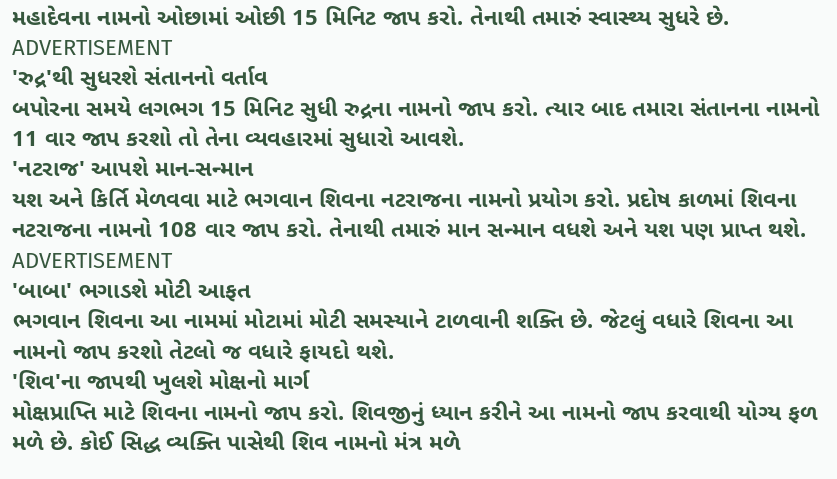મહાદેવના નામનો ઓછામાં ઓછી 15 મિનિટ જાપ કરો. તેનાથી તમારું સ્વાસ્થ્ય સુધરે છે.
ADVERTISEMENT
'રુદ્ર'થી સુધરશે સંતાનનો વર્તાવ
બપોરના સમયે લગભગ 15 મિનિટ સુધી રુદ્રના નામનો જાપ કરો. ત્યાર બાદ તમારા સંતાનના નામનો 11 વાર જાપ કરશો તો તેના વ્યવહારમાં સુધારો આવશે.
'નટરાજ' આપશે માન-સન્માન
યશ અને કિર્તિ મેળવવા માટે ભગવાન શિવના નટરાજના નામનો પ્રયોગ કરો. પ્રદોષ કાળમાં શિવના નટરાજના નામનો 108 વાર જાપ કરો. તેનાથી તમારું માન સન્માન વધશે અને યશ પણ પ્રાપ્ત થશે.
ADVERTISEMENT
'બાબા' ભગાડશે મોટી આફત
ભગવાન શિવના આ નામમાં મોટામાં મોટી સમસ્યાને ટાળવાની શક્તિ છે. જેટલું વધારે શિવના આ નામનો જાપ કરશો તેટલો જ વધારે ફાયદો થશે.
'શિવ'ના જાપથી ખુલશે મોક્ષનો માર્ગ
મોક્ષપ્રાપ્તિ માટે શિવના નામનો જાપ કરો. શિવજીનું ધ્યાન કરીને આ નામનો જાપ કરવાથી યોગ્ય ફળ મળે છે. કોઈ સિદ્ધ વ્યક્તિ પાસેથી શિવ નામનો મંત્ર મળે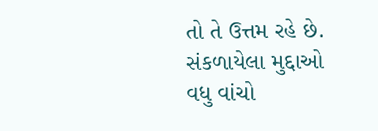તો તે ઉત્તમ રહે છે.
સંકળાયેલા મુદ્દાઓ
વધુ વાંચો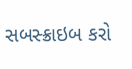સબસ્ક્રાઇબ કરો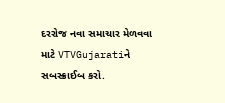દરરોજ નવા સમાચાર મેળવવા માટે VTVGujaratiને સબસ્ક્રાઈબ કરો.